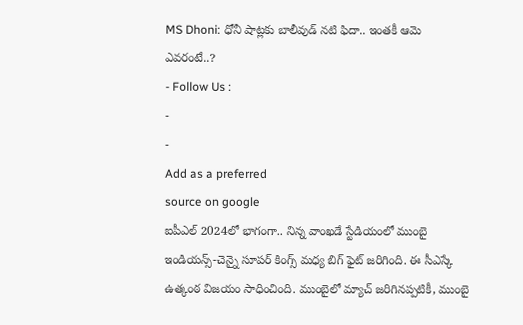MS Dhoni: ధోనీ షాట్లకు బాలీవుడ్ నటి ఫిదా.. ఇంతకీ ఆమె ఎవరంటే..?
- Follow Us :
-
-
Add as a preferred
source on google
ఐపీఎల్ 2024లో భాగంగా.. నిన్న వాంఖడే స్టేడియంలో ముంబై ఇండియన్స్-చెన్నై సూపర్ కింగ్స్ మధ్య బిగ్ ఫైట్ జరిగింది. ఈ సీఎస్కే ఉత్కంఠ విజయం సాధించింది. ముంబైలో మ్యాచ్ జరిగినప్పటికీ, ముంబై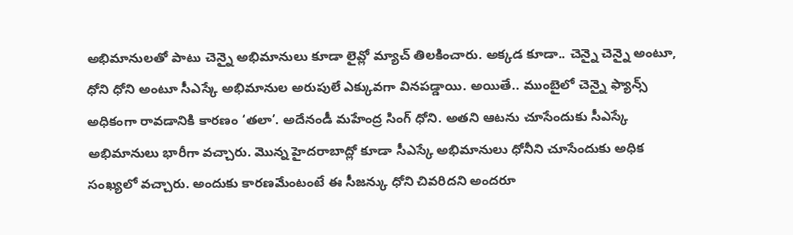అభిమానులతో పాటు చెన్నై అభిమానులు కూడా లైవ్లో మ్యాచ్ తిలకించారు. అక్కడ కూడా.. చెన్నై చెన్నై అంటూ, ధోని ధోని అంటూ సీఎస్కే అభిమానుల అరుపులే ఎక్కువగా వినపడ్డాయి. అయితే.. ముంబైలో చెన్నై ఫ్యాన్స్ అధికంగా రావడానికి కారణం ‘తలా’. అదేనండీ మహేంద్ర సింగ్ ధోని. అతని ఆటను చూసేందుకు సీఎస్కే అభిమానులు భారీగా వచ్చారు. మొన్న హైదరాబాద్లో కూడా సీఎస్కే అభిమానులు ధోనీని చూసేందుకు అధిక సంఖ్యలో వచ్చారు. అందుకు కారణమేంటంటే ఈ సీజన్కు ధోని చివరిదని అందరూ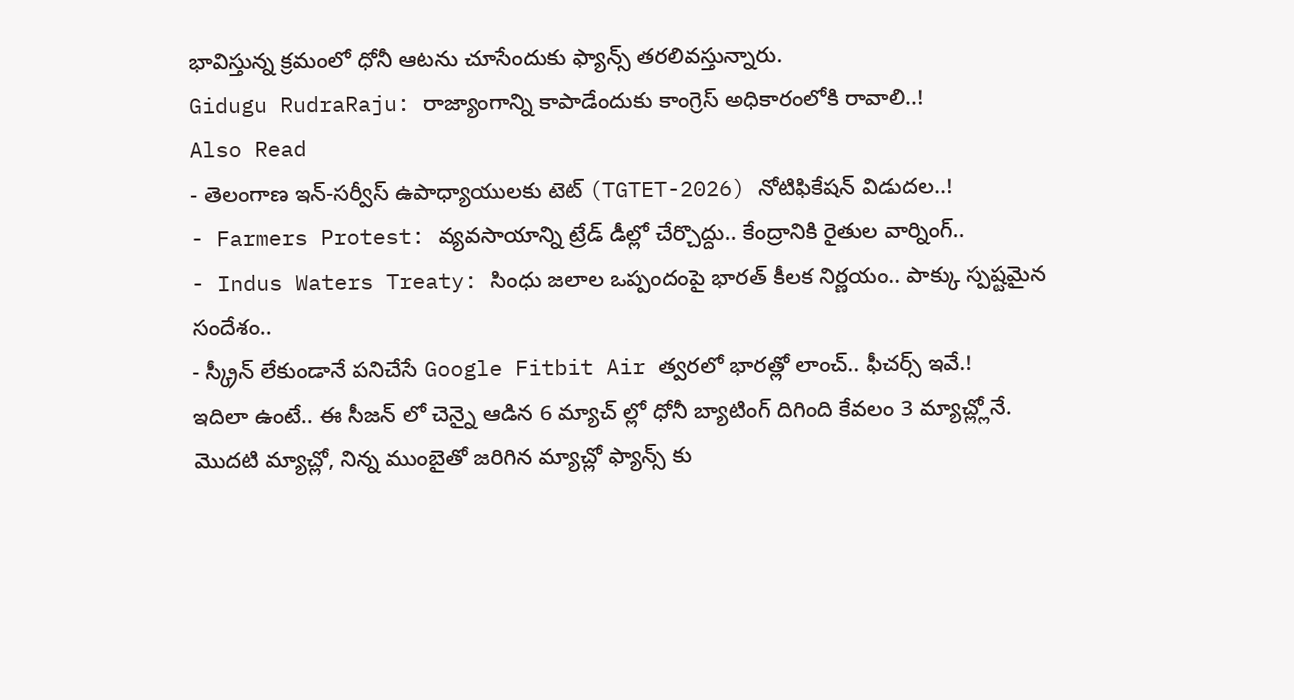భావిస్తున్న క్రమంలో ధోనీ ఆటను చూసేందుకు ఫ్యాన్స్ తరలివస్తున్నారు.
Gidugu RudraRaju: రాజ్యాంగాన్ని కాపాడేందుకు కాంగ్రెస్ అధికారంలోకి రావాలి..!
Also Read
- తెలంగాణ ఇన్-సర్వీస్ ఉపాధ్యాయులకు టెట్ (TGTET-2026) నోటిఫికేషన్ విడుదల..!
- Farmers Protest: వ్యవసాయాన్ని ట్రేడ్ డీల్లో చేర్చొద్దు.. కేంద్రానికి రైతుల వార్నింగ్..
- Indus Waters Treaty: సింధు జలాల ఒప్పందంపై భారత్ కీలక నిర్ణయం.. పాక్కు స్పష్టమైన సందేశం..
- స్క్రీన్ లేకుండానే పనిచేసే Google Fitbit Air త్వరలో భారత్లో లాంచ్.. ఫీచర్స్ ఇవే.!
ఇదిలా ఉంటే.. ఈ సీజన్ లో చెన్నై ఆడిన 6 మ్యాచ్ ల్లో ధోనీ బ్యాటింగ్ దిగింది కేవలం 3 మ్యాచ్ల్లోనే. మొదటి మ్యాచ్లో, నిన్న ముంబైతో జరిగిన మ్యాచ్లో ఫ్యాన్స్ కు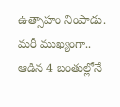ఉత్సాహం నింపాడు. మరీ ముఖ్యంగా.. ఆడిన 4 బంతుల్లోనే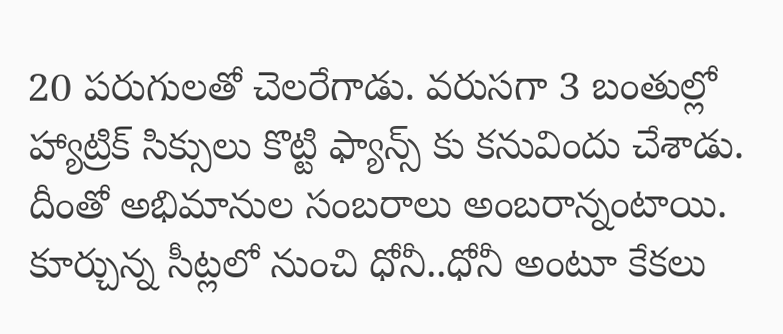20 పరుగులతో చెలరేగాడు. వరుసగా 3 బంతుల్లో హ్యాట్రిక్ సిక్సులు కొట్టి ఫ్యాన్స్ కు కనువిందు చేశాడు. దీంతో అభిమానుల సంబరాలు అంబరాన్నంటాయి. కూర్చున్న సీట్లలో నుంచి ధోనీ..ధోనీ అంటూ కేకలు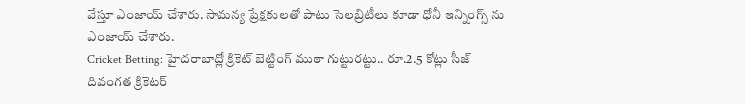వేస్తూ ఎంజాయ్ చేశారు. సామన్య ప్రేక్షకులతో పాటు సెలబ్రిటీలు కూడా ధోనీ ఇన్నింగ్స్ ను ఎంజాయ్ చేశారు.
Cricket Betting: హైదరాబాద్లో క్రికెట్ బెట్టింగ్ ముఠా గుట్టురట్టు.. రూ.2.5 కోట్లు సీజ్
దివంగత క్రికెటర్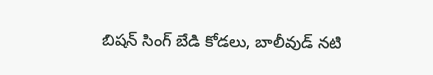బిషన్ సింగ్ బేడి కోడలు, బాలీవుడ్ నటి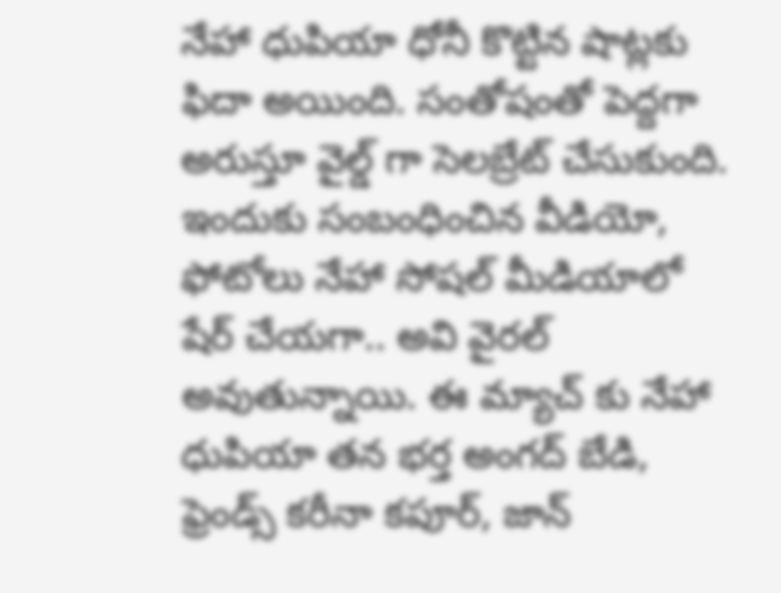నేహా ధుపియా ధోనీ కొట్టిన షాట్లకు ఫిదా అయింది. సంతోషంతో పెద్దగా అరుస్తూ వైల్డ్ గా సెలబ్రేట్ చేసుకుంది. ఇందుకు సంబంధించిన వీడియో, ఫోటోలు నేహా సోషల్ మీడియాలో షేర్ చేయగా.. అవి వైరల్ అవుతున్నాయి. ఈ మ్యాచ్ కు నేహా ధుపియా తన భర్త అంగద్ బేడి, ఫ్రెండ్స్ కరీనా కపూర్, జాన్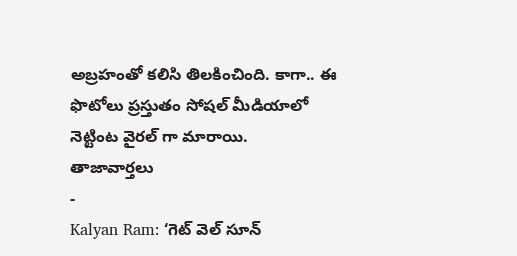అబ్రహంతో కలిసి తిలకించింది. కాగా.. ఈ ఫొటోలు ప్రస్తుతం సోషల్ మీడియాలో నెట్టింట వైరల్ గా మారాయి.
తాజావార్తలు
-
Kalyan Ram: ‘గెట్ వెల్ సూన్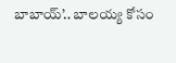బాబాయ్’.. బాలయ్య కోసం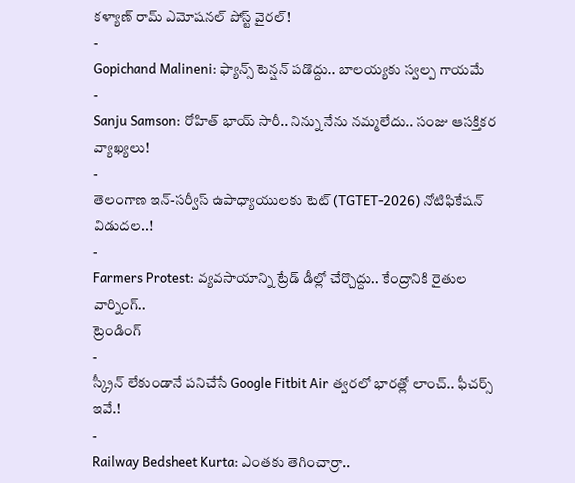కళ్యాణ్ రామ్ ఎమోషనల్ పోస్ట్ వైరల్!
-
Gopichand Malineni: ఫ్యాన్స్ టెన్షన్ పడొద్దు.. బాలయ్యకు స్వల్ప గాయమే
-
Sanju Samson: రోహిత్ భాయ్ సారీ.. నిన్ను నేను నమ్మలేదు.. సంజు ఆసక్తికర వ్యాఖ్యలు!
-
తెలంగాణ ఇన్-సర్వీస్ ఉపాధ్యాయులకు టెట్ (TGTET-2026) నోటిఫికేషన్ విడుదల..!
-
Farmers Protest: వ్యవసాయాన్ని ట్రేడ్ డీల్లో చేర్చొద్దు.. కేంద్రానికి రైతుల వార్నింగ్..
ట్రెండింగ్
-
స్క్రీన్ లేకుండానే పనిచేసే Google Fitbit Air త్వరలో భారత్లో లాంచ్.. ఫీచర్స్ ఇవే.!
-
Railway Bedsheet Kurta: ఎంతకు తెగించార్రా..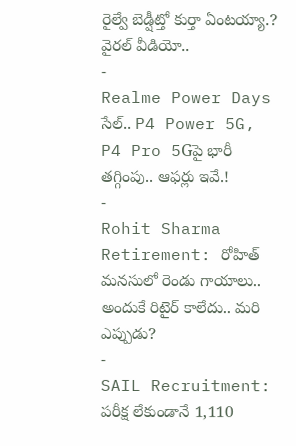రైల్వే బెడ్షీట్తో కుర్తా ఏంటయ్యా.? వైరల్ వీడియో..
-
Realme Power Days సేల్.. P4 Power 5G, P4 Pro 5Gపై భారీ తగ్గింపు.. ఆఫర్లు ఇవే.!
-
Rohit Sharma Retirement: రోహిత్ మనసులో రెండు గాయాలు.. అందుకే రిటైర్ కాలేదు.. మరి ఎప్పుడు?
-
SAIL Recruitment: పరీక్ష లేకుండానే 1,110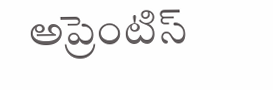అప్రెంటిస్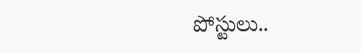పోస్టులు..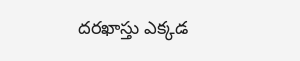దరఖాస్తు ఎక్కడ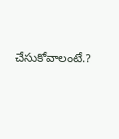చేసుకోవాలంటే.?